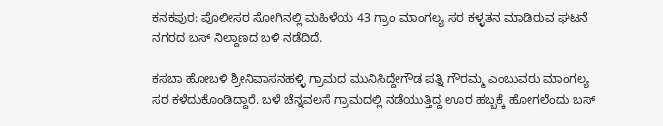ಕನಕಪುರ: ಪೊಲೀಸರ ಸೋಗಿನಲ್ಲಿ ಮಹಿಳೆಯ 43 ಗ್ರಾಂ ಮಾಂಗಲ್ಯ ಸರ ಕಳ್ಳತನ ಮಾಡಿರುವ ಘಟನೆ ನಗರದ ಬಸ್ ನಿಲ್ದಾಣದ ಬಳಿ ನಡೆದಿದೆ.

ಕಸಬಾ ಹೋಬಳಿ ಶ್ರೀನಿವಾಸನಹಳ್ಳಿ ಗ್ರಾಮದ ಮುನಿಸಿದ್ದೇಗೌಡ ಪತ್ನಿ ಗೌರಮ್ಮ ಎಂಬುವರು ಮಾಂಗಲ್ಯ ಸರ ಕಳೆದುಕೊಂಡಿದ್ದಾರೆ. ಬಳೆ ಚೆನ್ನವಲಸೆ ಗ್ರಾಮದಲ್ಲಿ ನಡೆಯುತ್ತಿದ್ದ ಊರ ಹಬ್ಬಕ್ಕೆ ಹೋಗಲೆಂದು ಬಸ್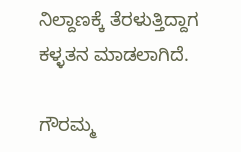ನಿಲ್ದಾಣಕ್ಕೆ ತೆರಳುತ್ತಿದ್ದಾಗ ಕಳ್ಳತನ ಮಾಡಲಾಗಿದೆ.

ಗೌರಮ್ಮ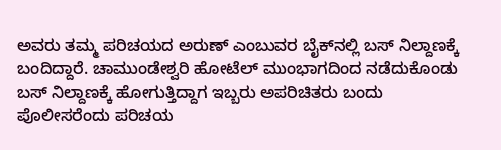ಅವರು ತಮ್ಮ ಪರಿಚಯದ ಅರುಣ್ ಎಂಬುವರ ಬೈಕ್‌ನಲ್ಲಿ ಬಸ್ ನಿಲ್ದಾಣಕ್ಕೆ ಬಂದಿದ್ದಾರೆ. ಚಾಮುಂಡೇಶ್ವರಿ ಹೋಟೆಲ್ ಮುಂಭಾಗದಿಂದ ನಡೆದುಕೊಂಡು ಬಸ್ ನಿಲ್ದಾಣಕ್ಕೆ ಹೋಗುತ್ತಿದ್ದಾಗ ಇಬ್ಬರು ಅಪರಿಚಿತರು ಬಂದು ಪೊಲೀಸರೆಂದು ಪರಿಚಯ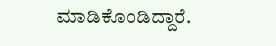ಮಾಡಿಕೊಂಡಿದ್ದಾರೆ.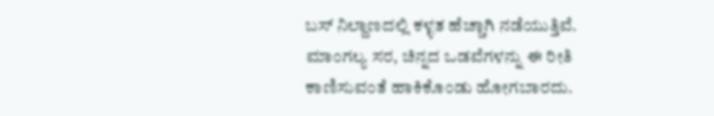ಬಸ್ ನಿಲ್ದಾಣದಲ್ಲಿ ಕಳ್ಳತ ಹೆಚ್ಚಾಗಿ ನಡೆಯುತ್ತಿವೆ. ಮಾಂಗಲ್ಯ ಸರ, ಚಿನ್ನದ ಒಡವೆಗಳನ್ನು ಈ ರೀತಿ ಕಾಣಿಸುವಂತೆ ಹಾಕಿಕೊಂಡು ಹೋಗಬಾರದು.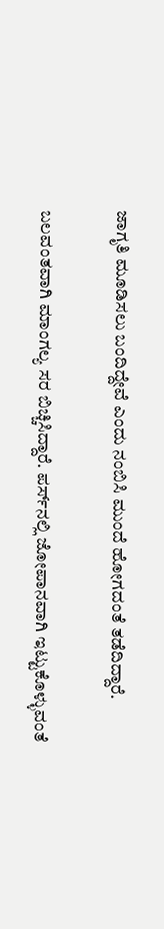ಜಾಗೃತಿ ಮೂಡಿಸಲು ಬಂದಿದ್ದೇವೆ ಎಂದು ನಂಬಿಸಿ ಮುಂದೆ ಹೋಗದಂತೆ ತಡೆದಿದ್ದಾರೆ.

ಬಲವಂತವಾಗಿ ಮಾಂಗಲ್ಯ ಸರ ಬಿಚ್ಚಿಸಿದ್ದಾರೆ. ಪರ್ಸ್‌ನಲ್ಲಿ ಜೋಪಾನವಾಗಿ ಇಟ್ಟುಕೊಳ್ಳುವಂತೆ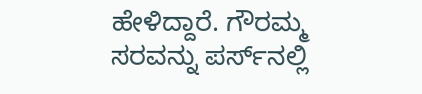ಹೇಳಿದ್ದಾರೆ. ಗೌರಮ್ಮ ಸರವನ್ನು ಪರ್ಸ್‌ನಲ್ಲಿ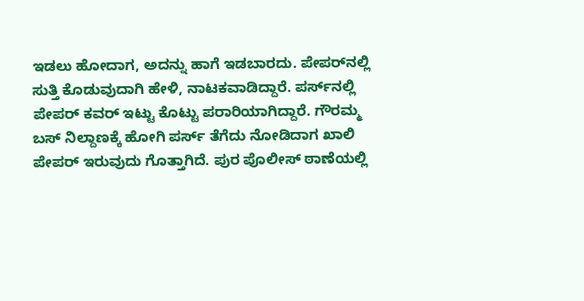ಇಡಲು ಹೋದಾಗ, ಅದನ್ನು ಹಾಗೆ ಇಡಬಾರದು. ಪೇಪರ್‌ನಲ್ಲಿ ಸುತ್ತಿ ಕೊಡುವುದಾಗಿ ಹೇಳಿ, ನಾಟಕವಾಡಿದ್ದಾರೆ. ಪರ್ಸ್‌ನಲ್ಲಿ ಪೇಪರ್ ಕವರ್ ಇಟ್ಟು ಕೊಟ್ಟು ಪರಾರಿಯಾಗಿದ್ದಾರೆ. ಗೌರಮ್ಮ ಬಸ್ ನಿಲ್ದಾಣಕ್ಕೆ ಹೋಗಿ ಪರ್ಸ್ ತೆಗೆದು ನೋಡಿದಾಗ ಖಾಲಿ ಪೇಪರ್ ಇರುವುದು ಗೊತ್ತಾಗಿದೆ. ಪುರ ಪೊಲೀಸ್ ಠಾಣೆಯಲ್ಲಿ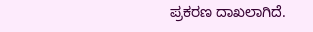ಪ್ರಕರಣ ದಾಖಲಾಗಿದೆ.